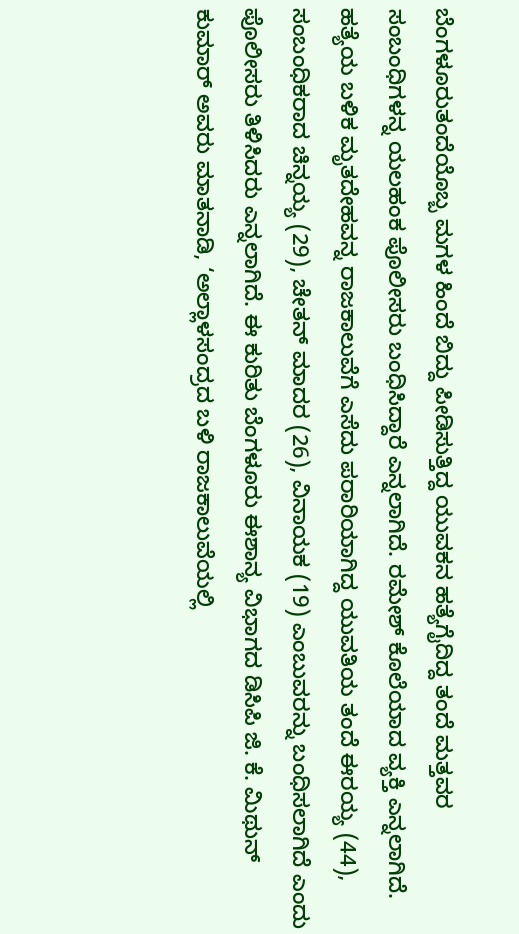ಬೆಂಗಳೂರುತಂದೆಯೊಬ್ಬ ಮಗಳ ಹಿಂದೆ ಬಿದ್ದು ಪೀಡಿಸುತ್ತಿದ್ದ ಯುವಕನ ಹತ್ಯೆಗೈದಿದ್ದ ತಂದೆ ಮತ್ತವರ ಸಂಬಂಧಿಗಳನ್ನ ಯಲಹಂಕ ಪೊಲೀಸರು ಬಂಧಿಸಿದ್ದಾರೆ ಎನ್ನಲಾಗಿದೆ. ರಮೇಶ್ ಕೊಲೆಯಾದ ವ್ಯಕ್ತಿ ಎನ್ನಲಾಗಿದೆ.
ಹತ್ಯೆಯ ಬಳಿಕ ಮೃತದೇಹವನ್ನ ರಾಜಕಾಲುವೆಗೆ ಎಸೆದು ಪರಾರಿಯಾಗಿದ್ದ ಯುವತಿಯ ತಂದೆ ಈರಯ್ಯ (44), ಸಂಬಂಧಿಕರಾದ ಚಿನ್ನಯ್ಯ (29), ಚೇತನ್ ಮಾದರ (26), ವಿನಾಯಕ (19) ಎಂಬುವರನ್ನು ಬಂಧಿಸಲಾಗಿದೆ ಎಂದು ಪೊಲೀಸರು ತಿಳಿಸಿದರು ಎನ್ನಲಾಗಿದೆ. ಈ ಕುರಿತು ಬೆಂಗಳೂರು ಈಶಾನ್ಯ ವಿಭಾಗದ ಡಿಸಿಪಿ ಜಿ. ಕೆ. ಮಿಥುನ್ ಕುಮಾರ್ ಅವರು ಮಾತನಾಡಿ, ‘ಅಲ್ಲಾಳಸಂದ್ರದ ಬಳಿ ರಾಜಕಾಲುವೆಯಲ್ಲಿ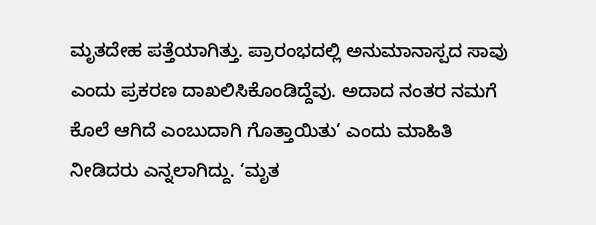ಮೃತದೇಹ ಪತ್ತೆಯಾಗಿತ್ತು. ಪ್ರಾರಂಭದಲ್ಲಿ ಅನುಮಾನಾಸ್ಪದ ಸಾವು ಎಂದು ಪ್ರಕರಣ ದಾಖಲಿಸಿಕೊಂಡಿದ್ದೆವು. ಅದಾದ ನಂತರ ನಮಗೆ ಕೊಲೆ ಆಗಿದೆ ಎಂಬುದಾಗಿ ಗೊತ್ತಾಯಿತು’ ಎಂದು ಮಾಹಿತಿ ನೀಡಿದರು ಎನ್ನಲಾಗಿದ್ದು. ‘ಮೃತ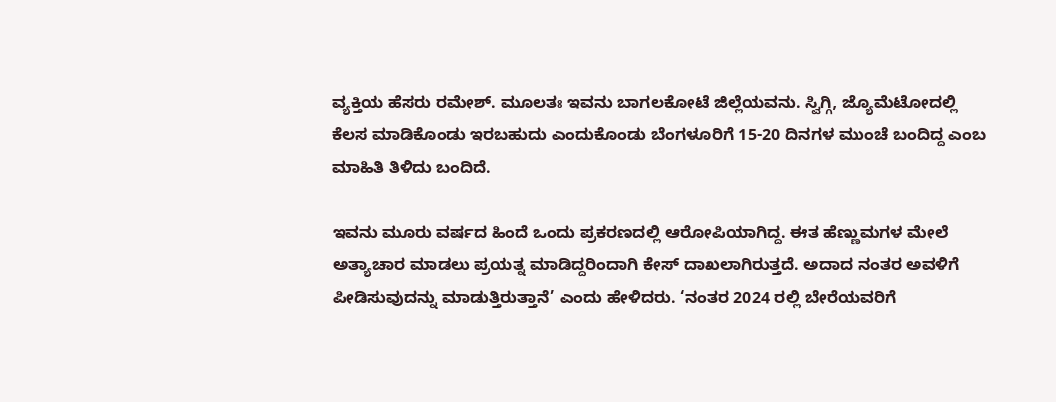ವ್ಯಕ್ತಿಯ ಹೆಸರು ರಮೇಶ್. ಮೂಲತಃ ಇವನು ಬಾಗಲಕೋಟೆ ಜಿಲ್ಲೆಯವನು. ಸ್ವಿಗ್ಗಿ, ಜ್ಯೊಮೆಟೋದಲ್ಲಿ ಕೆಲಸ ಮಾಡಿಕೊಂಡು ಇರಬಹುದು ಎಂದುಕೊಂಡು ಬೆಂಗಳೂರಿಗೆ 15-20 ದಿನಗಳ ಮುಂಚೆ ಬಂದಿದ್ದ ಎಂಬ ಮಾಹಿತಿ ತಿಳಿದು ಬಂದಿದೆ.

ಇವನು ಮೂರು ವರ್ಷದ ಹಿಂದೆ ಒಂದು ಪ್ರಕರಣದಲ್ಲಿ ಆರೋಪಿಯಾಗಿದ್ದ. ಈತ ಹೆಣ್ಣುಮಗಳ ಮೇಲೆ ಅತ್ಯಾಚಾರ ಮಾಡಲು ಪ್ರಯತ್ನ ಮಾಡಿದ್ದರಿಂದಾಗಿ ಕೇಸ್ ದಾಖಲಾಗಿರುತ್ತದೆ. ಅದಾದ ನಂತರ ಅವಳಿಗೆ ಪೀಡಿಸುವುದನ್ನು ಮಾಡುತ್ತಿರುತ್ತಾನೆ’ ಎಂದು ಹೇಳಿದರು. ‘ನಂತರ 2024 ರಲ್ಲಿ ಬೇರೆಯವರಿಗೆ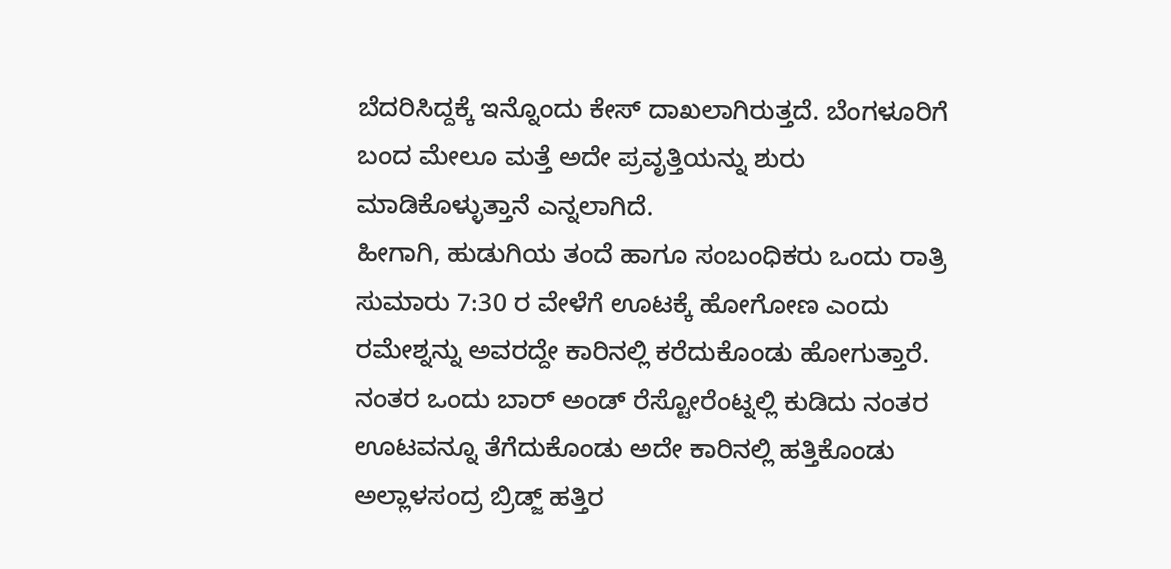ಬೆದರಿಸಿದ್ದಕ್ಕೆ ಇನ್ನೊಂದು ಕೇಸ್ ದಾಖಲಾಗಿರುತ್ತದೆ. ಬೆಂಗಳೂರಿಗೆ ಬಂದ ಮೇಲೂ ಮತ್ತೆ ಅದೇ ಪ್ರವೃತ್ತಿಯನ್ನು ಶುರು ಮಾಡಿಕೊಳ್ಳುತ್ತಾನೆ ಎನ್ನಲಾಗಿದೆ.
ಹೀಗಾಗಿ, ಹುಡುಗಿಯ ತಂದೆ ಹಾಗೂ ಸಂಬಂಧಿಕರು ಒಂದು ರಾತ್ರಿ ಸುಮಾರು 7:30 ರ ವೇಳೆಗೆ ಊಟಕ್ಕೆ ಹೋಗೋಣ ಎಂದು ರಮೇಶ್ನನ್ನು ಅವರದ್ದೇ ಕಾರಿನಲ್ಲಿ ಕರೆದುಕೊಂಡು ಹೋಗುತ್ತಾರೆ. ನಂತರ ಒಂದು ಬಾರ್ ಅಂಡ್ ರೆಸ್ಟೋರೆಂಟ್ನಲ್ಲಿ ಕುಡಿದು ನಂತರ ಊಟವನ್ನೂ ತೆಗೆದುಕೊಂಡು ಅದೇ ಕಾರಿನಲ್ಲಿ ಹತ್ತಿಕೊಂಡು ಅಲ್ಲಾಳಸಂದ್ರ ಬ್ರಿಡ್ಜ್ ಹತ್ತಿರ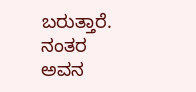ಬರುತ್ತಾರೆ. ನಂತರ ಅವನ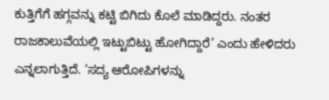ಕುತ್ತಿಗೆಗೆ ಹಗ್ಗವನ್ನು ಕಟ್ಟಿ ಬಿಗಿದು ಕೊಲೆ ಮಾಡಿದ್ದರು. ನಂತರ ರಾಜಕಾಲುವೆಯಲ್ಲಿ ಇಟ್ಟುಬಿಟ್ಟು ಹೋಗಿದ್ದಾರೆ’ ಎಂದು ಹೇಳಿದರು ಎನ್ನಲಾಗುತ್ತಿದೆ. ‘ಸದ್ಯ ಆರೋಪಿಗಳನ್ನು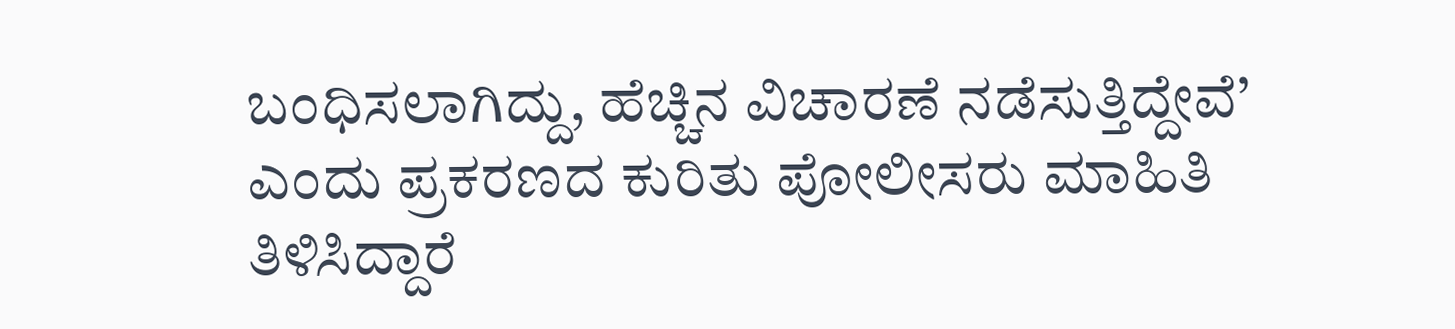ಬಂಧಿಸಲಾಗಿದ್ದು, ಹೆಚ್ಚಿನ ವಿಚಾರಣೆ ನಡೆಸುತ್ತಿದ್ದೇವೆ’ ಎಂದು ಪ್ರಕರಣದ ಕುರಿತು ಪೋಲೀಸರು ಮಾಹಿತಿ ತಿಳಿಸಿದ್ದಾರೆ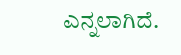ಎನ್ನಲಾಗಿದೆ.